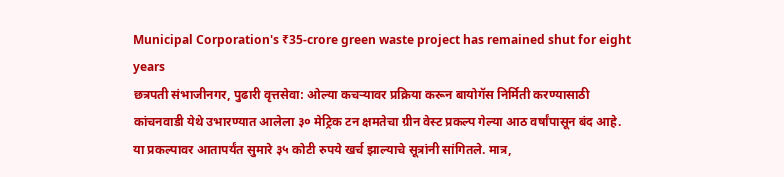Municipal Corporation's ₹35-crore green waste project has remained shut for eight years
छत्रपती संभाजीनगर, पुढारी वृत्तसेवा: ओल्या कचऱ्यावर प्रक्रिया करून बायोगॅस निर्मिती करण्यासाठी कांचनवाडी येथे उभारण्यात आलेला ३० मेट्रिक टन क्षमतेचा ग्रीन वेस्ट प्रकल्प गेल्या आठ वर्षांपासून बंद आहे. या प्रकल्पावर आतापर्यंत सुमारे ३५ कोटी रुपये खर्च झाल्याचे सूत्रांनी सांगितले. मात्र,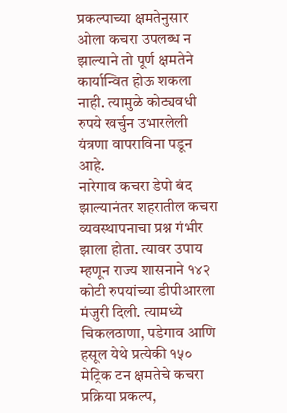प्रकल्पाच्या क्षमतेनुसार ओला कचरा उपलब्ध न झाल्याने तो पूर्ण क्षमतेने कार्यान्वित होऊ शकला नाही. त्यामुळे कोट्यवधी रुपये खर्चुन उभारलेली यंत्रणा वापराविना पडून आहे.
नारेगाव कचरा डेपो बंद झाल्यानंतर शहरातील कचरा व्यवस्थापनाचा प्रश्न गंभीर झाला होता. त्यावर उपाय म्हणून राज्य शासनाने १४२ कोटी रुपयांच्या डीपीआरला मंजुरी दिली. त्यामध्ये चिकलठाणा, पडेगाव आणि हसूल येथे प्रत्येकी १५० मेट्रिक टन क्षमतेचे कचरा प्रक्रिया प्रकल्प,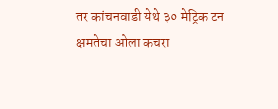तर कांचनवाडी येथे ३० मेट्रिक टन क्षमतेचा ओला कचरा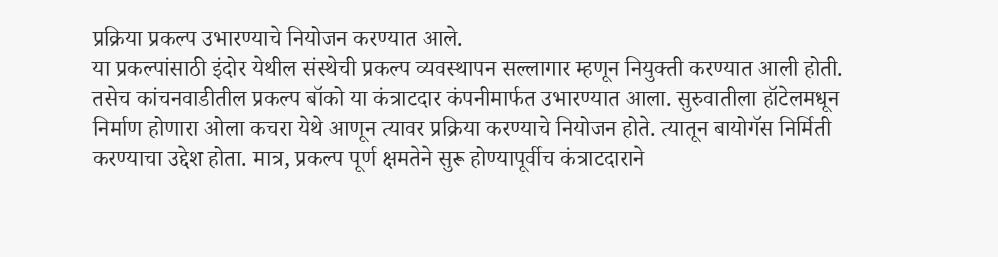प्रक्रिया प्रकल्प उभारण्याचे नियोजन करण्यात आले.
या प्रकल्पांसाठी इंदोर येथील संस्थेची प्रकल्प व्यवस्थापन सल्लागार म्हणून नियुक्ती करण्यात आली होती. तसेच कांचनवाडीतील प्रकल्प बॉको या कंत्राटदार कंपनीमार्फत उभारण्यात आला. सुरुवातीला हॉटेलमधून निर्माण होणारा ओला कचरा येथे आणून त्यावर प्रक्रिया करण्याचे नियोजन होते. त्यातून बायोगॅस निर्मिती करण्याचा उद्देश होता. मात्र, प्रकल्प पूर्ण क्षमतेने सुरू होण्यापूर्वीच कंत्राटदाराने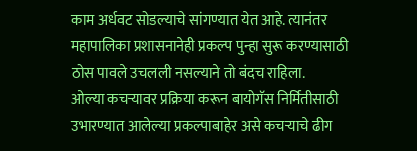काम अर्धवट सोडल्याचे सांगण्यात येत आहे. त्यानंतर महापालिका प्रशासनानेही प्रकल्प पुन्हा सुरू करण्यासाठी ठोस पावले उचलली नसल्याने तो बंदच राहिला.
ओल्या कचऱ्यावर प्रक्रिया करून बायोगॅस निर्मितीसाठी उभारण्यात आलेल्या प्रकल्पाबाहेर असे कचऱ्याचे ढीग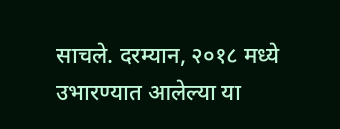साचले. दरम्यान, २०१८ मध्ये उभारण्यात आलेल्या या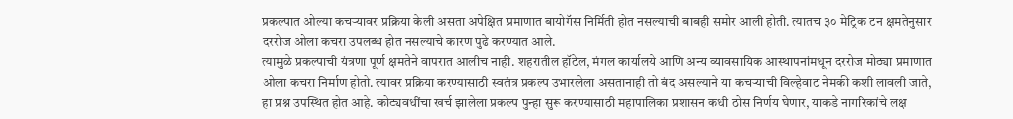प्रकल्पात ओल्या कचऱ्यावर प्रक्रिया केली असता अपेक्षित प्रमाणात बायोगॅस निर्मिती होत नसल्याची बाबही समोर आली होती. त्यातच ३० मेट्रिक टन क्षमतेनुसार दररोज ओला कचरा उपलब्ध होत नसल्याचे कारण पुढे करण्यात आले.
त्यामुळे प्रकल्पाची यंत्रणा पूर्ण क्षमतेने वापरात आलीच नाही. शहरातील हॉटेल, मंगल कार्यालये आणि अन्य व्यावसायिक आस्थापनांमधून दररोज मोठ्या प्रमाणात ओला कचरा निर्माण होतो. त्यावर प्रक्रिया करण्यासाठी स्वतंत्र प्रकल्प उभारलेला असतानाही तो बंद असल्याने या कचऱ्याची विल्हेवाट नेमकी कशी लावली जाते, हा प्रश्न उपस्थित होत आहे. कोट्यवधींचा खर्च झालेला प्रकल्प पुन्हा सुरू करण्यासाठी महापालिका प्रशासन कधी ठोस निर्णय घेणार, याकडे नागरिकांचे लक्ष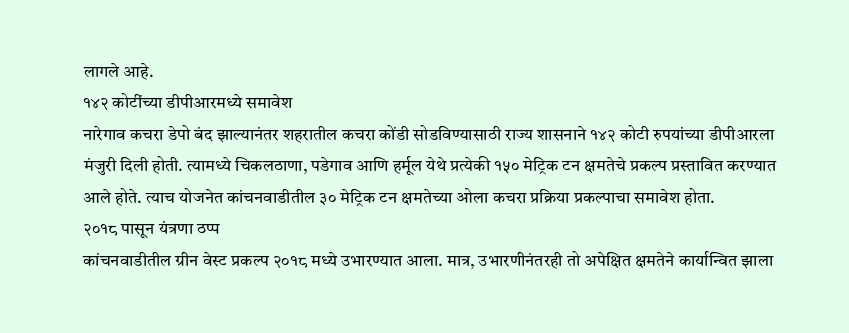लागले आहे.
१४२ कोटींच्या डीपीआरमध्ये समावेश
नारेगाव कचरा डेपो बंद झाल्यानंतर शहरातील कचरा कोंडी सोडविण्यासाठी राज्य शासनाने १४२ कोटी रुपयांच्या डीपीआरला मंजुरी दिली होती. त्यामध्ये चिकलठाणा, पडेगाव आणि हर्मूल येथे प्रत्येकी १५० मेट्रिक टन क्षमतेचे प्रकल्प प्रस्तावित करण्यात आले होते. त्याच योजनेत कांचनवाडीतील ३० मेट्रिक टन क्षमतेच्या ओला कचरा प्रक्रिया प्रकल्पाचा समावेश होता.
२०१८ पासून यंत्रणा ठप्प
कांचनवाडीतील ग्रीन वेस्ट प्रकल्प २०१८ मध्ये उभारण्यात आला. मात्र, उभारणीनंतरही तो अपेक्षित क्षमतेने कार्यान्वित झाला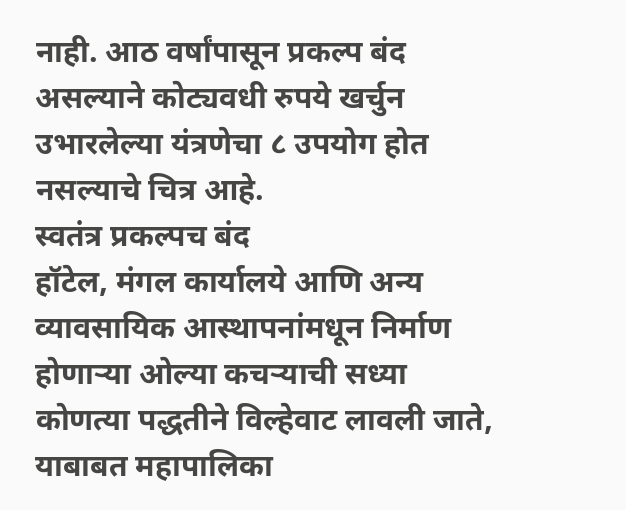नाही. आठ वर्षांपासून प्रकल्प बंद असल्याने कोट्यवधी रुपये खर्चुन उभारलेल्या यंत्रणेचा ८ उपयोग होत नसल्याचे चित्र आहे.
स्वतंत्र प्रकल्पच बंद
हॉटेल, मंगल कार्यालये आणि अन्य व्यावसायिक आस्थापनांमधून निर्माण होणाऱ्या ओल्या कचऱ्याची सध्या कोणत्या पद्धतीने विल्हेवाट लावली जाते, याबाबत महापालिका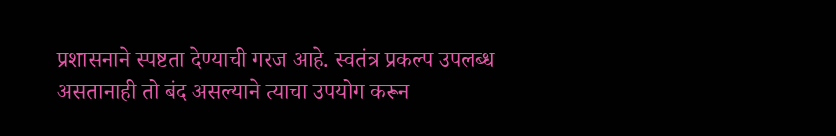प्रशासनाने स्पष्टता देण्याची गरज आहे. स्वतंत्र प्रकल्प उपलब्ध असतानाही तो बंद असल्याने त्याचा उपयोग करून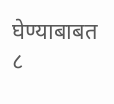घेण्याबाबत ८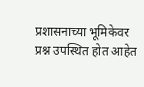प्रशासनाच्या भूमिकेवर प्रश्न उपस्थित होत आहेत